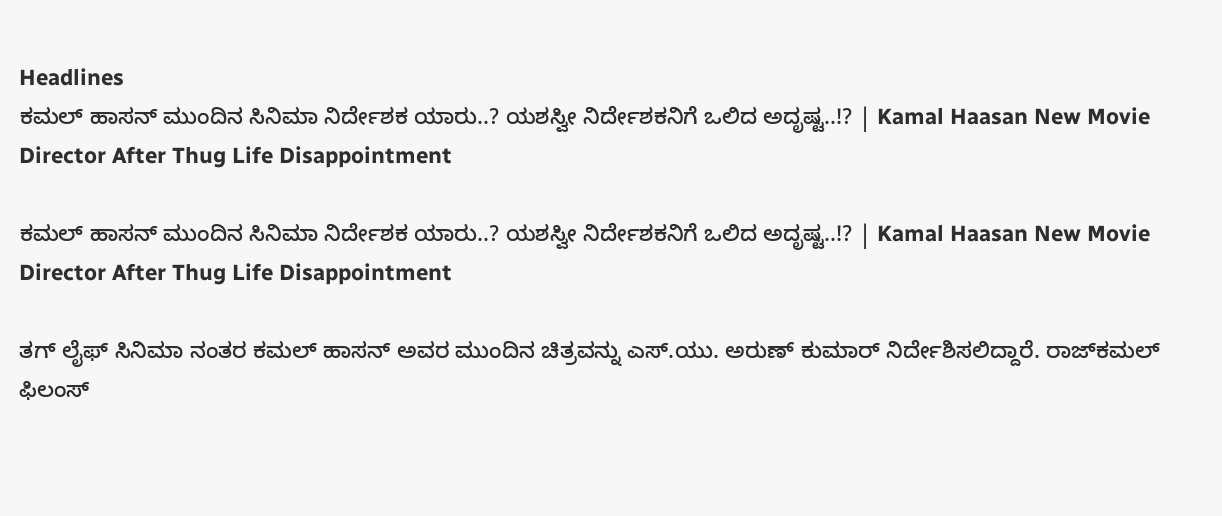Headlines
ಕಮಲ್ ಹಾಸನ್ ಮುಂದಿನ ಸಿನಿಮಾ ನಿರ್ದೇಶಕ ಯಾರು..? ಯಶಸ್ವೀ ನಿರ್ದೇಶಕನಿಗೆ ಒಲಿದ ಅದೃಷ್ಟ..!? | Kamal Haasan New Movie Director After Thug Life Disappointment

ಕಮಲ್ ಹಾಸನ್ ಮುಂದಿನ ಸಿನಿಮಾ ನಿರ್ದೇಶಕ ಯಾರು..? ಯಶಸ್ವೀ ನಿರ್ದೇಶಕನಿಗೆ ಒಲಿದ ಅದೃಷ್ಟ..!? | Kamal Haasan New Movie Director After Thug Life Disappointment

ತಗ್ ಲೈಫ್ ಸಿನಿಮಾ ನಂತರ ಕಮಲ್ ಹಾಸನ್ ಅವರ ಮುಂದಿನ ಚಿತ್ರವನ್ನು ಎಸ್.ಯು. ಅರುಣ್ ಕುಮಾರ್ ನಿರ್ದೇಶಿಸಲಿದ್ದಾರೆ. ರಾಜ್‌ಕಮಲ್ ಫಿಲಂಸ್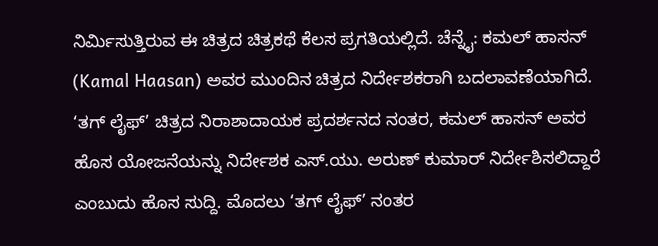ನಿರ್ಮಿಸುತ್ತಿರುವ ಈ ಚಿತ್ರದ ಚಿತ್ರಕಥೆ ಕೆಲಸ ಪ್ರಗತಿಯಲ್ಲಿದೆ. ಚೆನ್ನೈ: ಕಮಲ್ ಹಾಸನ್ (Kamal Haasan) ಅವರ ಮುಂದಿನ ಚಿತ್ರದ ನಿರ್ದೇಶಕರಾಗಿ ಬದಲಾವಣೆಯಾಗಿದೆ. ‘ತಗ್ ಲೈಫ್’ ಚಿತ್ರದ ನಿರಾಶಾದಾಯಕ ಪ್ರದರ್ಶನದ ನಂತರ, ಕಮಲ್ ಹಾಸನ್ ಅವರ ಹೊಸ ಯೋಜನೆಯನ್ನು ನಿರ್ದೇಶಕ ಎಸ್.ಯು. ಅರುಣ್ ಕುಮಾರ್ ನಿರ್ದೇಶಿಸಲಿದ್ದಾರೆ ಎಂಬುದು ಹೊಸ ಸುದ್ದಿ. ಮೊದಲು ‘ತಗ್ ಲೈಫ್’ ನಂತರ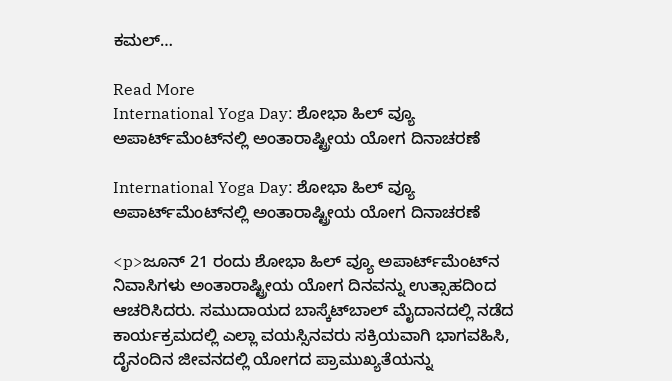ಕಮಲ್…

Read More
International Yoga Day: ಶೋಭಾ ಹಿಲ್ ವ್ಯೂ ಅಪಾರ್ಟ್‌ಮೆಂಟ್‌ನಲ್ಲಿ ಅಂತಾರಾಷ್ಟ್ರೀಯ ಯೋಗ ದಿನಾಚರಣೆ

International Yoga Day: ಶೋಭಾ ಹಿಲ್ ವ್ಯೂ ಅಪಾರ್ಟ್‌ಮೆಂಟ್‌ನಲ್ಲಿ ಅಂತಾರಾಷ್ಟ್ರೀಯ ಯೋಗ ದಿನಾಚರಣೆ

<p>ಜೂನ್ 21 ರಂದು ಶೋಭಾ ಹಿಲ್ ವ್ಯೂ ಅಪಾರ್ಟ್‌ಮೆಂಟ್‌ನ ನಿವಾಸಿಗಳು ಅಂತಾರಾಷ್ಟ್ರೀಯ ಯೋಗ ದಿನವನ್ನು ಉತ್ಸಾಹದಿಂದ ಆಚರಿಸಿದರು. ಸಮುದಾಯದ ಬಾಸ್ಕೆಟ್‌ಬಾಲ್ ಮೈದಾನದಲ್ಲಿ ನಡೆದ ಕಾರ್ಯಕ್ರಮದಲ್ಲಿ ಎಲ್ಲಾ ವಯಸ್ಸಿನವರು ಸಕ್ರಿಯವಾಗಿ ಭಾಗವಹಿಸಿ, ದೈನಂದಿನ ಜೀವನದಲ್ಲಿ ಯೋಗದ ಪ್ರಾಮುಖ್ಯತೆಯನ್ನು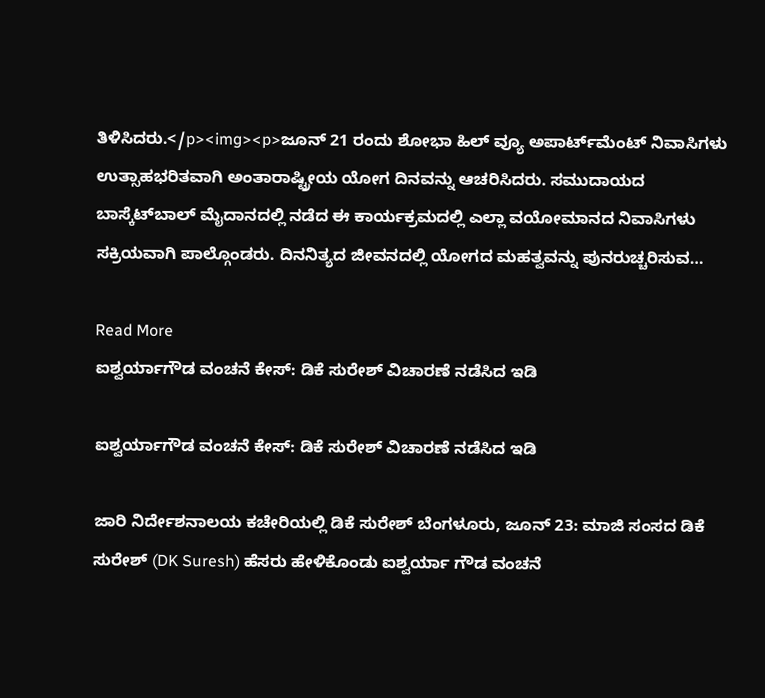ತಿಳಿಸಿದರು.</p><img><p>ಜೂನ್ 21 ರಂದು ಶೋಭಾ ಹಿಲ್ ವ್ಯೂ ಅಪಾರ್ಟ್‌ಮೆಂಟ್ ನಿವಾಸಿಗಳು ಉತ್ಸಾಹಭರಿತವಾಗಿ ಅಂತಾರಾಷ್ಟ್ರೀಯ ಯೋಗ ದಿನವನ್ನು ಆಚರಿಸಿದರು. ಸಮುದಾಯದ ಬಾಸ್ಕೆಟ್‌ಬಾಲ್ ಮೈದಾನದಲ್ಲಿ ನಡೆದ ಈ ಕಾರ್ಯಕ್ರಮದಲ್ಲಿ ಎಲ್ಲಾ ವಯೋಮಾನದ ನಿವಾಸಿಗಳು ಸಕ್ರಿಯವಾಗಿ ಪಾಲ್ಗೊಂಡರು. ದಿನನಿತ್ಯದ ಜೀವನದಲ್ಲಿ ಯೋಗದ ಮಹತ್ವವನ್ನು ಪುನರುಚ್ಚರಿಸುವ…

Read More
ಐಶ್ವರ್ಯಾಗೌಡ ವಂಚನೆ ಕೇಸ್: ಡಿಕೆ ಸುರೇಶ್ ವಿಚಾರಣೆ ನಡೆಸಿದ ಇಡಿ

ಐಶ್ವರ್ಯಾಗೌಡ ವಂಚನೆ ಕೇಸ್: ಡಿಕೆ ಸುರೇಶ್ ವಿಚಾರಣೆ ನಡೆಸಿದ ಇಡಿ

ಜಾರಿ ನಿರ್ದೇಶನಾಲಯ ಕಚೇರಿಯಲ್ಲಿ ಡಿಕೆ ಸುರೇಶ್ ಬೆಂಗಳೂರು, ಜೂನ್ 23: ಮಾಜಿ ಸಂಸದ ಡಿಕೆ ಸುರೇಶ್ (DK Suresh) ಹೆಸರು ಹೇಳಿಕೊಂಡು ಐಶ್ವರ್ಯಾ ಗೌಡ ವಂಚನೆ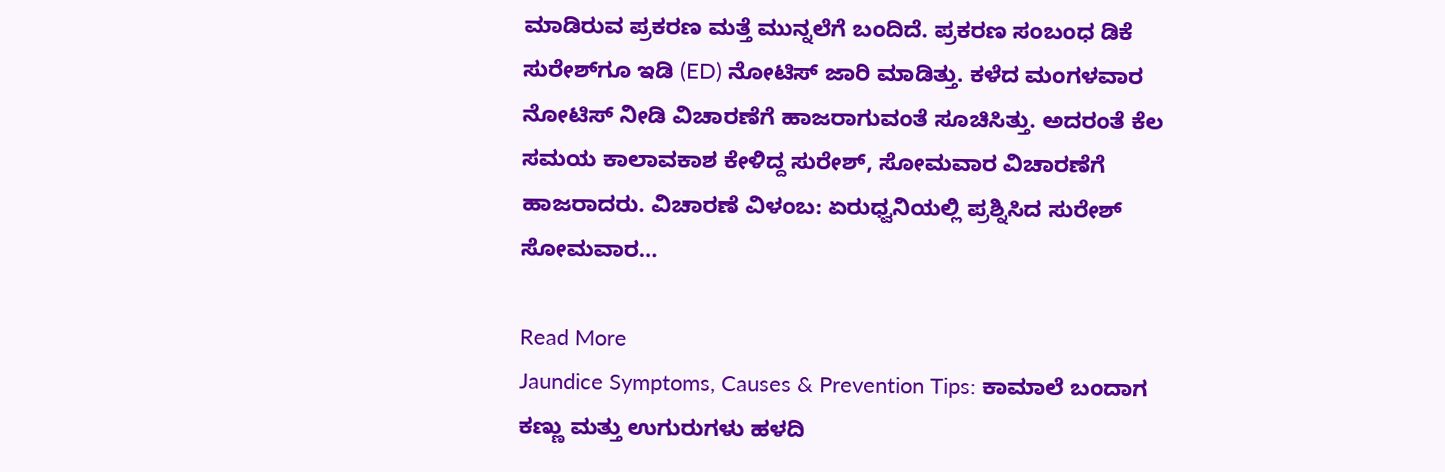ಮಾಡಿರುವ ಪ್ರಕರಣ ಮತ್ತೆ ಮುನ್ನಲೆಗೆ ಬಂದಿದೆ. ಪ್ರಕರಣ ಸಂಬಂಧ ಡಿಕೆ ಸುರೇಶ್‌ಗೂ ಇಡಿ (ED) ನೋಟಿಸ್ ಜಾರಿ ಮಾಡಿತ್ತು. ಕಳೆದ ಮಂಗಳವಾರ ನೋಟಿಸ್ ನೀಡಿ ವಿಚಾರಣೆಗೆ ಹಾಜರಾಗುವಂತೆ ಸೂಚಿಸಿತ್ತು. ಅದರಂತೆ ಕೆಲ ಸಮಯ ಕಾಲಾವಕಾಶ ಕೇಳಿದ್ದ ಸುರೇಶ್, ಸೋಮವಾರ ವಿಚಾರಣೆಗೆ ಹಾಜರಾದರು. ವಿಚಾರಣೆ ವಿಳಂಬ: ಏರುಧ್ವನಿಯಲ್ಲಿ ಪ್ರಶ್ನಿಸಿದ ಸುರೇಶ್ ಸೋಮವಾರ…

Read More
Jaundice Symptoms, Causes & Prevention Tips: ಕಾಮಾಲೆ ಬಂದಾಗ ಕಣ್ಣು ಮತ್ತು ಉಗುರುಗಳು ಹಳದಿ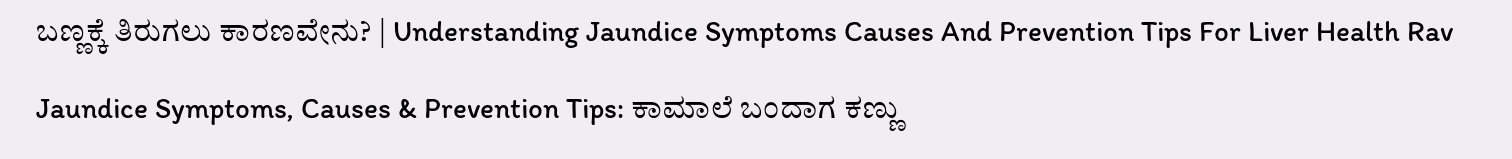ಬಣ್ಣಕ್ಕೆ ತಿರುಗಲು ಕಾರಣವೇನು? | Understanding Jaundice Symptoms Causes And Prevention Tips For Liver Health Rav

Jaundice Symptoms, Causes & Prevention Tips: ಕಾಮಾಲೆ ಬಂದಾಗ ಕಣ್ಣು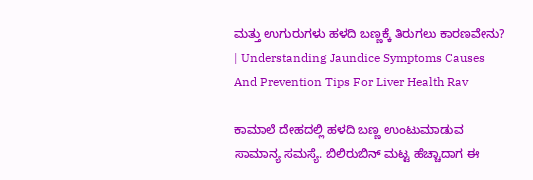ಮತ್ತು ಉಗುರುಗಳು ಹಳದಿ ಬಣ್ಣಕ್ಕೆ ತಿರುಗಲು ಕಾರಣವೇನು? | Understanding Jaundice Symptoms Causes And Prevention Tips For Liver Health Rav

ಕಾಮಾಲೆ ದೇಹದಲ್ಲಿ ಹಳದಿ ಬಣ್ಣ ಉಂಟುಮಾಡುವ ಸಾಮಾನ್ಯ ಸಮಸ್ಯೆ. ಬಿಲಿರುಬಿನ್ ಮಟ್ಟ ಹೆಚ್ಚಾದಾಗ ಈ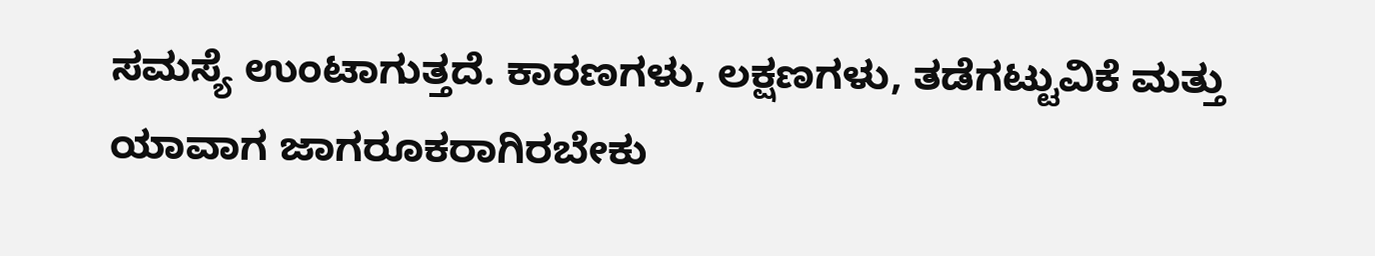ಸಮಸ್ಯೆ ಉಂಟಾಗುತ್ತದೆ. ಕಾರಣಗಳು, ಲಕ್ಷಣಗಳು, ತಡೆಗಟ್ಟುವಿಕೆ ಮತ್ತು ಯಾವಾಗ ಜಾಗರೂಕರಾಗಿರಬೇಕು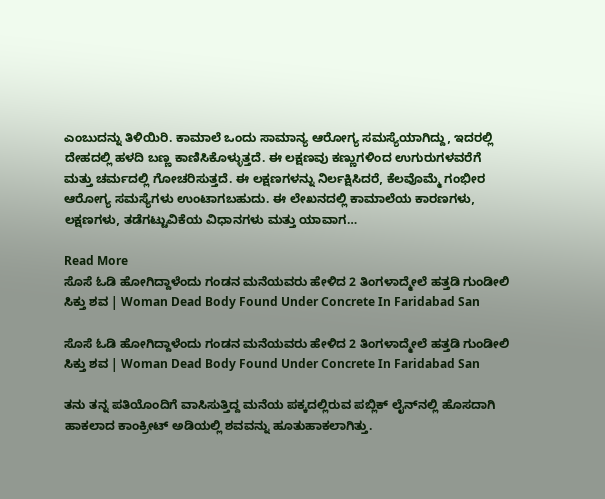ಎಂಬುದನ್ನು ತಿಳಿಯಿರಿ. ಕಾಮಾಲೆ ಒಂದು ಸಾಮಾನ್ಯ ಆರೋಗ್ಯ ಸಮಸ್ಯೆಯಾಗಿದ್ದು, ಇದರಲ್ಲಿ ದೇಹದಲ್ಲಿ ಹಳದಿ ಬಣ್ಣ ಕಾಣಿಸಿಕೊಳ್ಳುತ್ತದೆ. ಈ ಲಕ್ಷಣವು ಕಣ್ಣುಗಳಿಂದ ಉಗುರುಗಳವರೆಗೆ ಮತ್ತು ಚರ್ಮದಲ್ಲಿ ಗೋಚರಿಸುತ್ತದೆ. ಈ ಲಕ್ಷಣಗಳನ್ನು ನಿರ್ಲಕ್ಷಿಸಿದರೆ, ಕೆಲವೊಮ್ಮೆ ಗಂಭೀರ ಆರೋಗ್ಯ ಸಮಸ್ಯೆಗಳು ಉಂಟಾಗಬಹುದು. ಈ ಲೇಖನದಲ್ಲಿ ಕಾಮಾಲೆಯ ಕಾರಣಗಳು, ಲಕ್ಷಣಗಳು, ತಡೆಗಟ್ಟುವಿಕೆಯ ವಿಧಾನಗಳು ಮತ್ತು ಯಾವಾಗ…

Read More
ಸೊಸೆ ಓಡಿ ಹೋಗಿದ್ದಾಳೆಂದು ಗಂಡನ ಮನೆಯವರು ಹೇಳಿದ 2 ತಿಂಗಳಾದ್ಮೇಲೆ ಹತ್ತಡಿ ಗುಂಡೀಲಿ ಸಿಕ್ತು ಶವ | Woman Dead Body Found Under Concrete In Faridabad San

ಸೊಸೆ ಓಡಿ ಹೋಗಿದ್ದಾಳೆಂದು ಗಂಡನ ಮನೆಯವರು ಹೇಳಿದ 2 ತಿಂಗಳಾದ್ಮೇಲೆ ಹತ್ತಡಿ ಗುಂಡೀಲಿ ಸಿಕ್ತು ಶವ | Woman Dead Body Found Under Concrete In Faridabad San

ತನು ತನ್ನ ಪತಿಯೊಂದಿಗೆ ವಾಸಿಸುತ್ತಿದ್ದ ಮನೆಯ ಪಕ್ಕದಲ್ಲಿರುವ ಪಬ್ಲಿಕ್‌ ಲೈನ್‌ನಲ್ಲಿ ಹೊಸದಾಗಿ ಹಾಕಲಾದ ಕಾಂಕ್ರೀಟ್ ಅಡಿಯಲ್ಲಿ ಶವವನ್ನು ಹೂತುಹಾಕಲಾಗಿತ್ತು.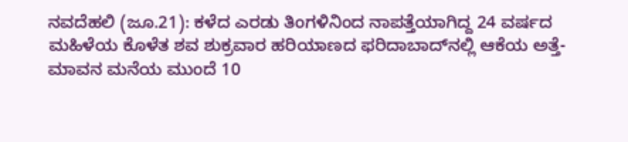ನವದೆಹಲಿ (ಜೂ.21): ಕಳೆದ ಎರಡು ತಿಂಗಳಿನಿಂದ ನಾಪತ್ತೆಯಾಗಿದ್ದ 24 ವರ್ಷದ ಮಹಿಳೆಯ ಕೊಳೆತ ಶವ ಶುಕ್ರವಾರ ಹರಿಯಾಣದ ಫರಿದಾಬಾದ್‌ನಲ್ಲಿ ಆಕೆಯ ಅತ್ತೆ-ಮಾವನ ಮನೆಯ ಮುಂದೆ 10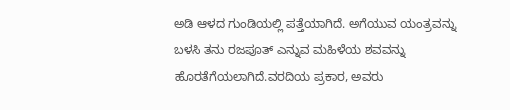ಅಡಿ ಆಳದ ಗುಂಡಿಯಲ್ಲಿ ಪತ್ತೆಯಾಗಿದೆ. ಅಗೆಯುವ ಯಂತ್ರವನ್ನು ಬಳಸಿ ತನು ರಜಪೂತ್ ಎನ್ನುವ ಮಹಿಳೆಯ ಶವವನ್ನು ಹೊರತೆಗೆಯಲಾಗಿದೆ.ವರದಿಯ ಪ್ರಕಾರ, ಅವರು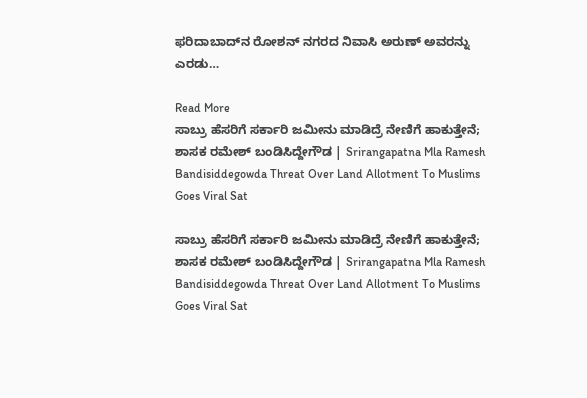ಫರಿದಾಬಾದ್‌ನ ರೋಶನ್ ನಗರದ ನಿವಾಸಿ ಅರುಣ್ ಅವರನ್ನು ಎರಡು…

Read More
ಸಾಬ್ರು ಹೆಸರಿಗೆ ಸರ್ಕಾರಿ ಜಮೀನು ಮಾಡಿದ್ರೆ ನೇಣಿಗೆ ಹಾಕುತ್ತೇನೆ; ಶಾಸಕ ರಮೇಶ್ ಬಂಡಿಸಿದ್ದೇಗೌಡ | Srirangapatna Mla Ramesh Bandisiddegowda Threat Over Land Allotment To Muslims Goes Viral Sat

ಸಾಬ್ರು ಹೆಸರಿಗೆ ಸರ್ಕಾರಿ ಜಮೀನು ಮಾಡಿದ್ರೆ ನೇಣಿಗೆ ಹಾಕುತ್ತೇನೆ; ಶಾಸಕ ರಮೇಶ್ ಬಂಡಿಸಿದ್ದೇಗೌಡ | Srirangapatna Mla Ramesh Bandisiddegowda Threat Over Land Allotment To Muslims Goes Viral Sat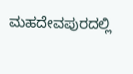ಮಹದೇವಪುರದಲ್ಲಿ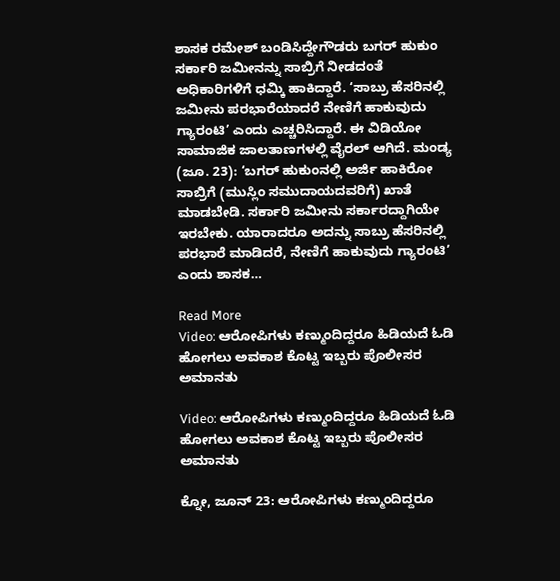ಶಾಸಕ ರಮೇಶ್ ಬಂಡಿಸಿದ್ದೇಗೌಡರು ಬಗರ್ ಹುಕುಂ ಸರ್ಕಾರಿ ಜಮೀನನ್ನು ಸಾಬ್ರಿಗೆ ನೀಡದಂತೆ ಅಧಿಕಾರಿಗಳಿಗೆ ಧಮ್ಕಿ ಹಾಕಿದ್ದಾರೆ. ‘ಸಾಬ್ರು ಹೆಸರಿನಲ್ಲಿ ಜಮೀನು ಪರಭಾರೆಯಾದರೆ ನೇಣಿಗೆ ಹಾಕುವುದು ಗ್ಯಾರಂಟಿ’ ಎಂದು ಎಚ್ಚರಿಸಿದ್ದಾರೆ. ಈ ವಿಡಿಯೋ ಸಾಮಾಜಿಕ ಜಾಲತಾಣಗಳಲ್ಲಿ ವೈರಲ್ ಆಗಿದೆ. ಮಂಡ್ಯ (ಜೂ. 23): ‘ಬಗರ್ ಹುಕುಂನಲ್ಲಿ ಅರ್ಜಿ ಹಾಕಿರೋ ಸಾಬ್ರಿಗೆ (ಮುಸ್ಲಿಂ ಸಮುದಾಯದವರಿಗೆ) ಖಾತೆ ಮಾಡಬೇಡಿ. ಸರ್ಕಾರಿ ಜಮೀನು ಸರ್ಕಾರದ್ದಾಗಿಯೇ ಇರಬೇಕು. ಯಾರಾದರೂ ಅದನ್ನು ಸಾಬ್ರು ಹೆಸರಿನಲ್ಲಿ ಪರಭಾರೆ ಮಾಡಿದರೆ, ನೇಣಿಗೆ ಹಾಕುವುದು ಗ್ಯಾರಂಟಿ’ ಎಂದು ಶಾಸಕ…

Read More
Video: ಆರೋಪಿಗಳು ಕಣ್ಮುಂದಿದ್ದರೂ ಹಿಡಿಯದೆ ಓಡಿ ಹೋಗಲು ಅವಕಾಶ ಕೊಟ್ಟ ಇಬ್ಬರು ಪೊಲೀಸರ ಅಮಾನತು

Video: ಆರೋಪಿಗಳು ಕಣ್ಮುಂದಿದ್ದರೂ ಹಿಡಿಯದೆ ಓಡಿ ಹೋಗಲು ಅವಕಾಶ ಕೊಟ್ಟ ಇಬ್ಬರು ಪೊಲೀಸರ ಅಮಾನತು

ಕ್ನೋ, ಜೂನ್ 23: ಆರೋಪಿಗಳು ಕಣ್ಮುಂದಿದ್ದರೂ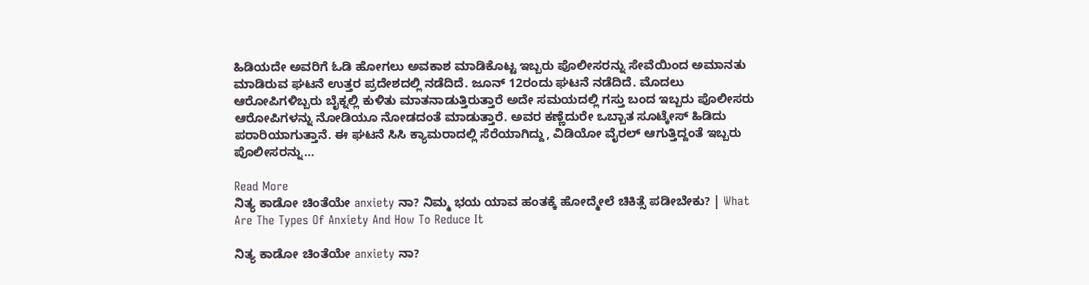ಹಿಡಿಯದೇ ಅವರಿಗೆ ಓಡಿ ಹೋಗಲು ಅವಕಾಶ ಮಾಡಿಕೊಟ್ಟ ಇಬ್ಬರು ಪೊಲೀಸರನ್ನು ಸೇವೆಯಿಂದ ಅಮಾನತು ಮಾಡಿರುವ ಘಟನೆ ಉತ್ತರ ಪ್ರದೇಶದಲ್ಲಿ ನಡೆದಿದೆ. ಜೂನ್ 12ರಂದು ಘಟನೆ ನಡೆದಿದೆ. ಮೊದಲು ಆರೋಪಿಗಳಿಬ್ಬರು ಬೈಕ್ನಲ್ಲಿ ಕುಳಿತು ಮಾತನಾಡುತ್ತಿರುತ್ತಾರೆ ಅದೇ ಸಮಯದಲ್ಲಿ ಗಸ್ತು ಬಂದ ಇಬ್ಬರು ಪೊಲೀಸರು ಆರೋಪಿಗಳನ್ನು ನೋಡಿಯೂ ನೋಡದಂತೆ ಮಾಡುತ್ತಾರೆ. ಅವರ ಕಣ್ಣೆದುರೇ ಒಬ್ಬಾತ ಸೂಟ್ಕೇಸ್ ಹಿಡಿದು ಪರಾರಿಯಾಗುತ್ತಾನೆ. ಈ ಘಟನೆ ಸಿಸಿ ಕ್ಯಾಮರಾದಲ್ಲಿ ಸೆರೆಯಾಗಿದ್ದು, ವಿಡಿಯೋ ವೈರಲ್ ಆಗುತ್ತಿದ್ದಂತೆ ಇಬ್ಬರು ಪೊಲೀಸರನ್ನು…

Read More
ನಿತ್ಯ ಕಾಡೋ ಚಿಂತೆಯೇ anxiety ನಾ? ನಿಮ್ಮ ಭಯ ಯಾವ ಹಂತಕ್ಕೆ ಹೋದ್ಮೇಲೆ ಚಿಕಿತ್ಸೆ ಪಡೀಬೇಕು? | What Are The Types Of Anxiety And How To Reduce It

ನಿತ್ಯ ಕಾಡೋ ಚಿಂತೆಯೇ anxiety ನಾ?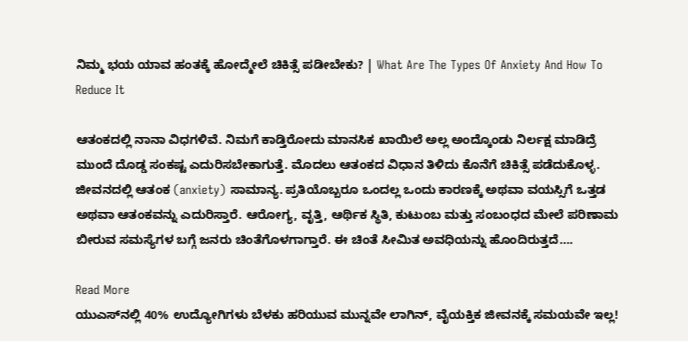ನಿಮ್ಮ ಭಯ ಯಾವ ಹಂತಕ್ಕೆ ಹೋದ್ಮೇಲೆ ಚಿಕಿತ್ಸೆ ಪಡೀಬೇಕು? | What Are The Types Of Anxiety And How To Reduce It

ಆತಂಕದಲ್ಲಿ ನಾನಾ ವಿಧಗಳಿವೆ. ನಿಮಗೆ ಕಾಡ್ತಿರೋದು ಮಾನಸಿಕ ಖಾಯಿಲೆ ಅಲ್ಲ ಅಂದ್ಕೊಂಡು ನಿರ್ಲಕ್ಷ ಮಾಡಿದ್ರೆ ಮುಂದೆ ದೊಡ್ಡ ಸಂಕಷ್ಟ ಎದುರಿಸಬೇಕಾಗುತ್ತೆ. ಮೊದಲು ಆತಂಕದ ವಿಧಾನ ತಿಳಿದು ಕೊನೆಗೆ ಚಿಕಿತ್ಸೆ ಪಡೆದುಕೊಳ್ಳ.  ಜೀವನದಲ್ಲಿ ಆತಂಕ (anxiety) ಸಾಮಾನ್ಯ. ಪ್ರತಿಯೊಬ್ಬರೂ ಒಂದಲ್ಲ ಒಂದು ಕಾರಣಕ್ಕೆ ಅಥವಾ ವಯಸ್ಸಿಗೆ ಒತ್ತಡ ಅಥವಾ ಆತಂಕವನ್ನು ಎದುರಿಸ್ತಾರೆ. ಆರೋಗ್ಯ, ವೃತ್ತಿ, ಆರ್ಥಿಕ ಸ್ಥಿತಿ, ಕುಟುಂಬ ಮತ್ತು ಸಂಬಂಧದ ಮೇಲೆ ಪರಿಣಾಮ ಬೀರುವ ಸಮಸ್ಯೆಗಳ ಬಗ್ಗೆ ಜನರು ಚಿಂತೆಗೊಳಗಾಗ್ತಾರೆ. ಈ ಚಿಂತೆ ಸೀಮಿತ ಅವಧಿಯನ್ನು ಹೊಂದಿರುತ್ತದೆ….

Read More
ಯುಎಸ್‌ನಲ್ಲಿ 40% ಉದ್ಯೋಗಿಗಳು ಬೆಳಕು ಹರಿಯುವ ಮುನ್ನವೇ ಲಾಗಿನ್, ವೈಯಕ್ತಿಕ ಜೀವನಕ್ಕೆ ಸಮಯವೇ ಇಲ್ಲ!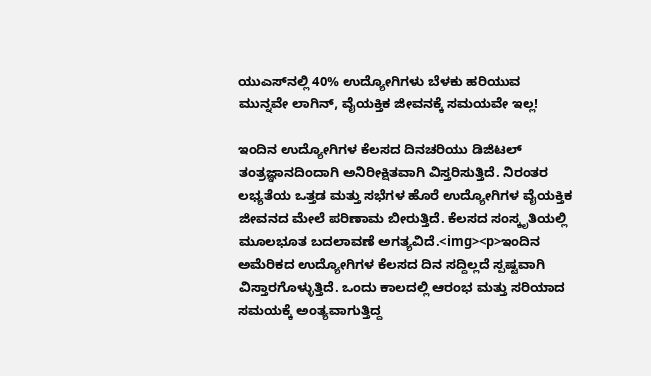ಯುಎಸ್‌ನಲ್ಲಿ 40% ಉದ್ಯೋಗಿಗಳು ಬೆಳಕು ಹರಿಯುವ ಮುನ್ನವೇ ಲಾಗಿನ್, ವೈಯಕ್ತಿಕ ಜೀವನಕ್ಕೆ ಸಮಯವೇ ಇಲ್ಲ!

ಇಂದಿನ ಉದ್ಯೋಗಿಗಳ ಕೆಲಸದ ದಿನಚರಿಯು ಡಿಜಿಟಲ್ ತಂತ್ರಜ್ಞಾನದಿಂದಾಗಿ ಅನಿರೀಕ್ಷಿತವಾಗಿ ವಿಸ್ತರಿಸುತ್ತಿದೆ. ನಿರಂತರ ಲಭ್ಯತೆಯ ಒತ್ತಡ ಮತ್ತು ಸಭೆಗಳ ಹೊರೆ ಉದ್ಯೋಗಿಗಳ ವೈಯಕ್ತಿಕ ಜೀವನದ ಮೇಲೆ ಪರಿಣಾಮ ಬೀರುತ್ತಿದೆ. ಕೆಲಸದ ಸಂಸ್ಕೃತಿಯಲ್ಲಿ ಮೂಲಭೂತ ಬದಲಾವಣೆ ಅಗತ್ಯವಿದೆ.<img><p>ಇಂದಿನ ಅಮೆರಿಕದ ಉದ್ಯೋಗಿಗಳ ಕೆಲಸದ ದಿನ ಸದ್ದಿಲ್ಲದೆ ಸ್ಪಷ್ಟವಾಗಿ ವಿಸ್ತಾರಗೊಳ್ಳುತ್ತಿದೆ. ಒಂದು ಕಾಲದಲ್ಲಿ ಆರಂಭ ಮತ್ತು ಸರಿಯಾದ ಸಮಯಕ್ಕೆ ಅಂತ್ಯವಾಗುತ್ತಿದ್ದ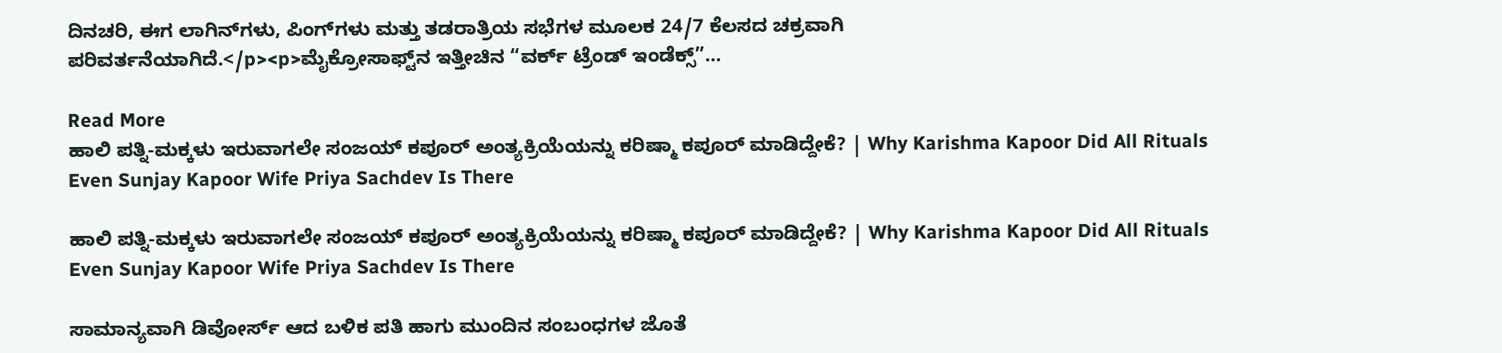ದಿನಚರಿ, ಈಗ ಲಾಗಿನ್‌ಗಳು, ಪಿಂಗ್‌ಗಳು ಮತ್ತು ತಡರಾತ್ರಿಯ ಸಭೆಗಳ ಮೂಲಕ 24/7 ಕೆಲಸದ ಚಕ್ರವಾಗಿ ಪರಿವರ್ತನೆಯಾಗಿದೆ.</p><p>ಮೈಕ್ರೋಸಾಫ್ಟ್‌ನ ಇತ್ತೀಚಿನ “ವರ್ಕ್ ಟ್ರೆಂಡ್ ಇಂಡೆಕ್ಸ್”…

Read More
ಹಾಲಿ ಪತ್ನಿ-ಮಕ್ಕಳು ಇರುವಾಗಲೇ ಸಂಜಯ್ ಕಪೂರ್ ಅಂತ್ಯಕ್ರಿಯೆಯನ್ನು ಕರಿಷ್ಮಾ ಕಪೂರ್ ಮಾಡಿದ್ದೇಕೆ? | Why Karishma Kapoor Did All Rituals Even Sunjay Kapoor Wife Priya Sachdev Is There

ಹಾಲಿ ಪತ್ನಿ-ಮಕ್ಕಳು ಇರುವಾಗಲೇ ಸಂಜಯ್ ಕಪೂರ್ ಅಂತ್ಯಕ್ರಿಯೆಯನ್ನು ಕರಿಷ್ಮಾ ಕಪೂರ್ ಮಾಡಿದ್ದೇಕೆ? | Why Karishma Kapoor Did All Rituals Even Sunjay Kapoor Wife Priya Sachdev Is There

ಸಾಮಾನ್ಯವಾಗಿ ಡಿವೋರ್ಸ್ ಆದ ಬಳಿಕ ಪತಿ ಹಾಗು ಮುಂದಿನ ಸಂಬಂಧಗಳ ಜೊತೆ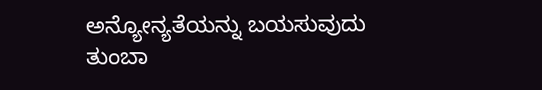ಅನ್ಯೋನ್ಯತೆಯನ್ನು ಬಯಸುವುದು ತುಂಬಾ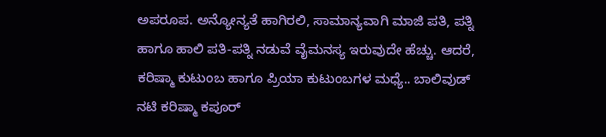ಅಪರೂಪ. ಅನ್ಯೋನ್ಯತೆ ಹಾಗಿರಲಿ, ಸಾಮಾನ್ಯವಾಗಿ ಮಾಜಿ ಪತಿ, ಪತ್ನಿ ಹಾಗೂ ಹಾಲಿ ಪತಿ-ಪತ್ನಿ ನಡುವೆ ವೈಮನಸ್ಯ ಇರುವುದೇ ಹೆಚ್ಚು. ಆದರೆ, ಕರಿಷ್ಮಾ ಕುಟುಂಬ ಹಾಗೂ ಪ್ರಿಯಾ ಕುಟುಂಬಗಳ ಮಧ್ಯೆ.. ಬಾಲಿವುಡ್ ನಟಿ ಕರಿಷ್ಮಾ ಕಪೂರ್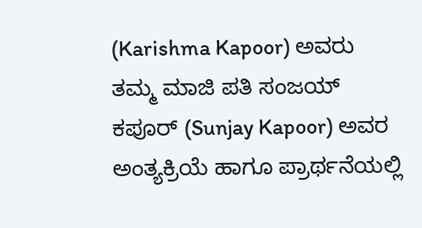(Karishma Kapoor) ಅವರು ತಮ್ಮ ಮಾಜಿ ಪತಿ ಸಂಜಯ್ ಕಪೂರ್ (Sunjay Kapoor) ಅವರ ಅಂತ್ಯಕ್ರಿಯೆ ಹಾಗೂ ಪ್ರಾರ್ಥನೆಯಲ್ಲಿ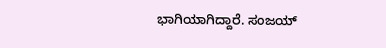ಭಾಗಿಯಾಗಿದ್ದಾರೆ. ಸಂಜಯ್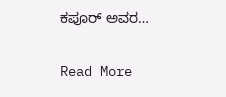ಕಪೂರ್ ಅವರ…

Read More